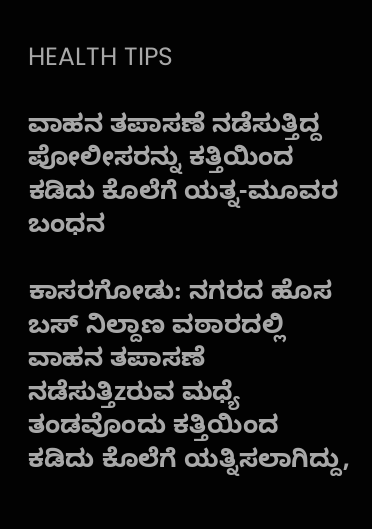HEALTH TIPS

ವಾಹನ ತಪಾಸಣೆ ನಡೆಸುತ್ತಿದ್ದ ಪೋಲೀಸರನ್ನು ಕತ್ತಿಯಿಂದ ಕಡಿದು ಕೊಲೆಗೆ ಯತ್ನ-ಮೂವರ ಬಂಧನ

ಕಾಸರಗೋಡು: ನಗರದ ಹೊಸ ಬಸ್ ನಿಲ್ದಾಣ ವಠಾರದಲ್ಲಿ ವಾಹನ ತಪಾಸಣೆ ನಡೆಸುತ್ತಿzರುವ ಮಧ್ಯೆ ತಂಡವೊಂದು ಕತ್ತಿಯಿಂದ ಕಡಿದು ಕೊಲೆಗೆ ಯತ್ನಿಸಲಾಗಿದ್ದು,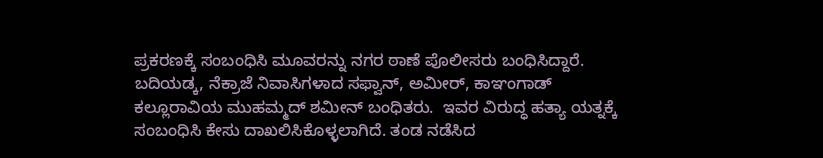ಪ್ರಕರಣಕ್ಕೆ ಸಂಬಂಧಿಸಿ ಮೂವರನ್ನು ನಗರ ಠಾಣೆ ಪೊಲೀಸರು ಬಂಧಿಸಿದ್ದಾರೆ. ಬದಿಯಡ್ಕ, ನೆಕ್ರಾಜೆ ನಿವಾಸಿಗಳಾದ ಸಫ್ವಾನ್, ಅಮೀರ್, ಕಾಞಂಗಾಡ್ ಕಲ್ಲೂರಾವಿಯ ಮುಹಮ್ಮದ್ ಶಮೀನ್ ಬಂಧಿತರು.  ಇವರ ವಿರುದ್ಧ ಹತ್ಯಾ ಯತ್ನಕ್ಕೆ ಸಂಬಂಧಿಸಿ ಕೇಸು ದಾಖಲಿಸಿಕೊಳ್ಳಲಾಗಿದೆ. ತಂಡ ನಡೆಸಿದ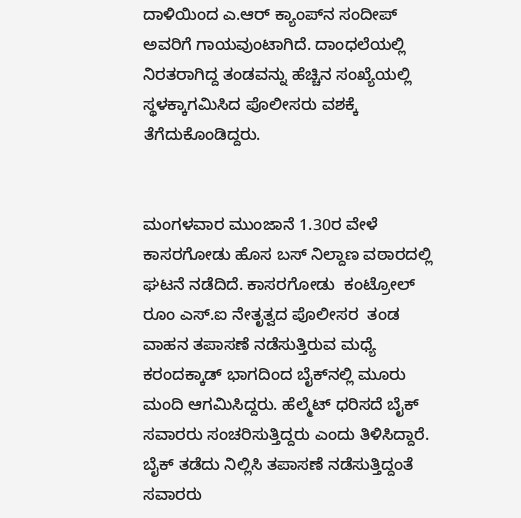ದಾಳಿಯಿಂದ ಎ.ಆರ್ ಕ್ಯಾಂಪ್‍ನ ಸಂದೀಪ್ ಅವರಿಗೆ ಗಾಯವುಂಟಾಗಿದೆ. ದಾಂಧಲೆಯಲ್ಲಿ ನಿರತರಾಗಿದ್ದ ತಂಡವನ್ನು ಹೆಚ್ಚಿನ ಸಂಖ್ಯೆಯಲ್ಲಿ ಸ್ಥಳಕ್ಕಾಗಮಿಸಿದ ಪೊಲೀಸರು ವಶಕ್ಕೆ ತೆಗೆದುಕೊಂಡಿದ್ದರು.


ಮಂಗಳವಾರ ಮುಂಜಾನೆ 1.30ರ ವೇಳೆ ಕಾಸರಗೋಡು ಹೊಸ ಬಸ್ ನಿಲ್ದಾಣ ವಠಾರದಲ್ಲಿ ಘಟನೆ ನಡೆದಿದೆ. ಕಾಸರಗೋಡು  ಕಂಟ್ರೋಲ್ ರೂಂ ಎಸ್.ಐ ನೇತೃತ್ವದ ಪೊಲೀಸರ  ತಂಡ ವಾಹನ ತಪಾಸಣೆ ನಡೆಸುತ್ತಿರುವ ಮಧ್ಯೆ ಕರಂದಕ್ಕಾಡ್ ಭಾಗದಿಂದ ಬೈಕ್‍ನಲ್ಲಿ ಮೂರು ಮಂದಿ ಆಗಮಿಸಿದ್ದರು. ಹೆಲ್ಮೆಟ್ ಧರಿಸದೆ ಬೈಕ್ ಸವಾರರು ಸಂಚರಿಸುತ್ತಿದ್ದರು ಎಂದು ತಿಳಿಸಿದ್ದಾರೆ. ಬೈಕ್ ತಡೆದು ನಿಲ್ಲಿಸಿ ತಪಾಸಣೆ ನಡೆಸುತ್ತಿದ್ದಂತೆ ಸವಾರರು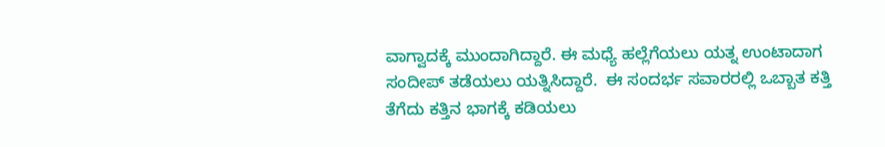ವಾಗ್ವಾದಕ್ಕೆ ಮುಂದಾಗಿದ್ದಾರೆ. ಈ ಮಧ್ಯೆ ಹಲ್ಲೆಗೆಯಲು ಯತ್ನ ಉಂಟಾದಾಗ ಸಂದೀಪ್ ತಡೆಯಲು ಯತ್ನಿಸಿದ್ದಾರೆ.  ಈ ಸಂದರ್ಭ ಸವಾರರಲ್ಲಿ ಒಬ್ಬಾತ ಕತ್ತಿ ತೆಗೆದು ಕತ್ತಿನ ಭಾಗಕ್ಕೆ ಕಡಿಯಲು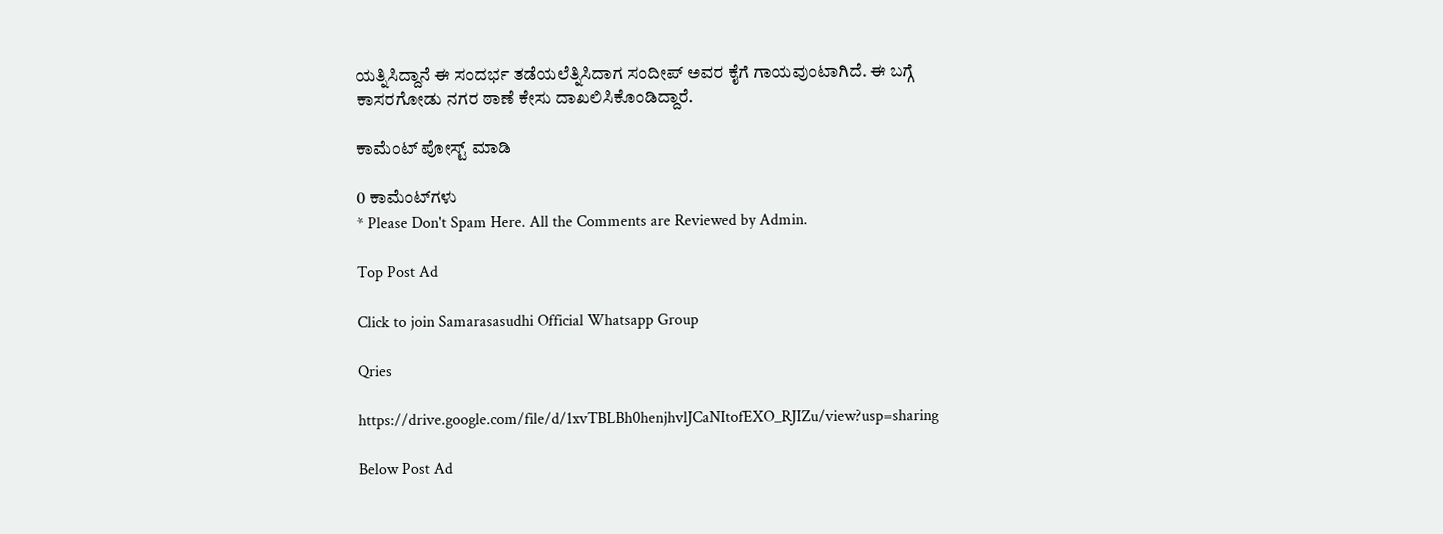ಯತ್ನಿಸಿದ್ದಾನೆ ಈ ಸಂದರ್ಭ ತಡೆಯಲೆತ್ನಿಸಿದಾಗ ಸಂದೀಪ್ ಅವರ ಕೈಗೆ ಗಾಯವುಂಟಾಗಿದೆ. ಈ ಬಗ್ಗೆ ಕಾಸರಗೋಡು ನಗರ ಠಾಣೆ ಕೇಸು ದಾಖಲಿಸಿಕೊಂಡಿದ್ದಾರೆ.

ಕಾಮೆಂಟ್‌‌ ಪೋಸ್ಟ್‌ ಮಾಡಿ

0 ಕಾಮೆಂಟ್‌ಗಳು
* Please Don't Spam Here. All the Comments are Reviewed by Admin.

Top Post Ad

Click to join Samarasasudhi Official Whatsapp Group

Qries

https://drive.google.com/file/d/1xvTBLBh0henjhvlJCaNItofEXO_RJIZu/view?usp=sharing

Below Post Ad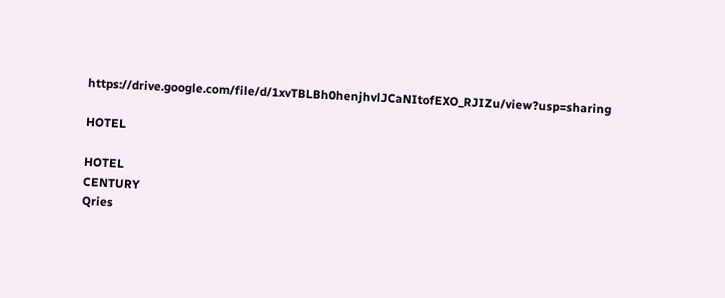https://drive.google.com/file/d/1xvTBLBh0henjhvlJCaNItofEXO_RJIZu/view?usp=sharing

HOTEL

HOTEL
CENTURY
Qries